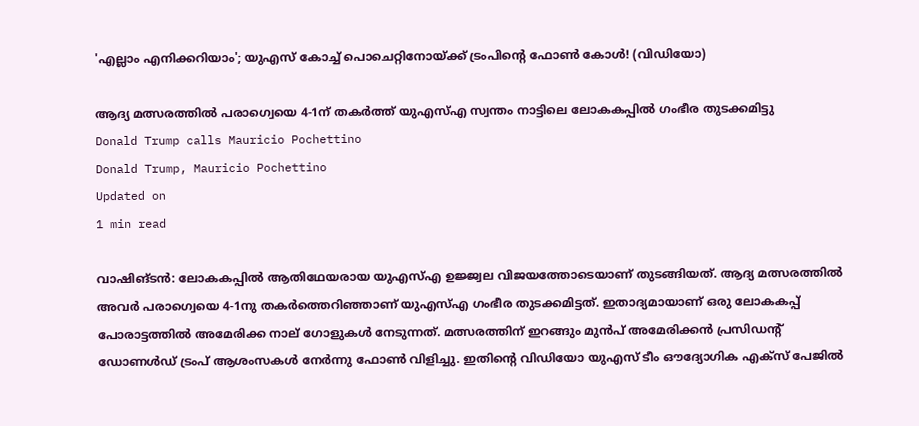'എല്ലാം എനിക്കറിയാം'; യുഎസ് കോച്ച് പൊചെറ്റിനോയ്ക്ക് ട്രംപിന്റെ ഫോൺ കോൾ! (വിഡ‍ിയോ)

ആദ്യ മത്സരത്തിൽ പരാഗ്വെയെ 4-1ന് തകർത്ത് യുഎസ്എ സ്വന്തം നാട്ടിലെ ലോകകപ്പിൽ ഗംഭീര തുടക്കമിട്ടു
Donald Trump calls Mauricio Pochettino
Donald Trump, Mauricio Pochettino
Updated on
1 min read

വാഷിങ്ടൻ: ലോകകപ്പിൽ ആതിഥേയരായ യുഎസ്എ ഉജ്ജ്വല വിജയത്തോടെയാണ് തുടങ്ങിയത്. ആദ്യ മത്സരത്തിൽ അവർ പരാഗ്വെയെ 4-1നു തകർത്തെറിഞ്ഞാണ് യുഎസ്എ ഗംഭീര തുടക്കമിട്ടത്. ഇതാദ്യമായാണ് ഒരു ലോകകപ്പ് പോരാട്ടത്തിൽ അമേരിക്ക നാല് ഗോളുകൾ നേടുന്നത്. മത്സരത്തിന് ഇറങ്ങും മുൻപ് അമേരിക്കൻ പ്രസിഡന്റ് ഡോണൾഡ് ട്രംപ് ആശംസകൾ നേർന്നു ഫോൺ വിളിച്ചു. ഇതിന്റെ വിഡിയോ യുഎസ് ടീം ഔദ്യോഗിക എക്സ് പേജിൽ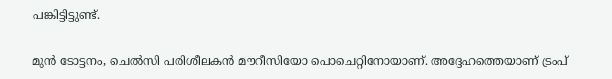പങ്കിട്ടിട്ടുണ്ട്.

മുൻ ടോട്ടനം, ചെൽസി പരിശീലകൻ മൗറീസിയോ പൊചെറ്റിനോയാണ്. അദ്ദേഹത്തെയാണ് ട്രംപ്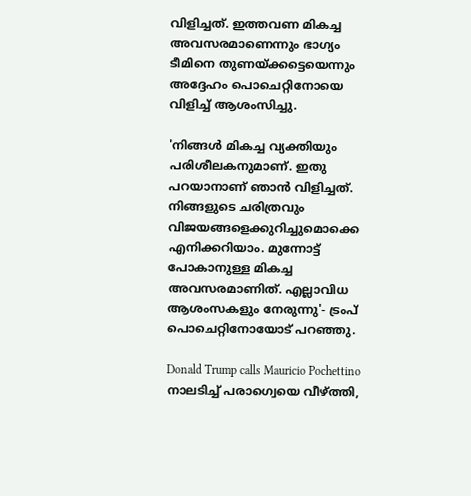വിളിച്ചത്. ഇത്തവണ മികച്ച അവസരമാണെന്നും ഭാഗ്യം ടീമിനെ തുണയ്ക്കട്ടെയെന്നും അദ്ദേഹം പൊചെറ്റിനോയെ വിളിച്ച് ആശംസിച്ചു.

'നിങ്ങൾ മികച്ച വ്യക്തിയും പരിശീലകനുമാണ്. ഇതു പറയാനാണ് ഞാൻ വിളിച്ചത്. നിങ്ങളുടെ ചരിത്രവും വിജയങ്ങളെക്കുറിച്ചുമൊക്കെ എനിക്കറിയാം. മുന്നോട്ട് പോകാനുള്ള മികച്ച അവസരമാണിത്. എല്ലാവിധ ആശംസകളും നേരുന്നു'- ട്രംപ് പൊചെറ്റിനോയോട് പറഞ്ഞു.

Donald Trump calls Mauricio Pochettino
നാലടിച്ച് പരാഗ്വെയെ വീഴ്ത്തി,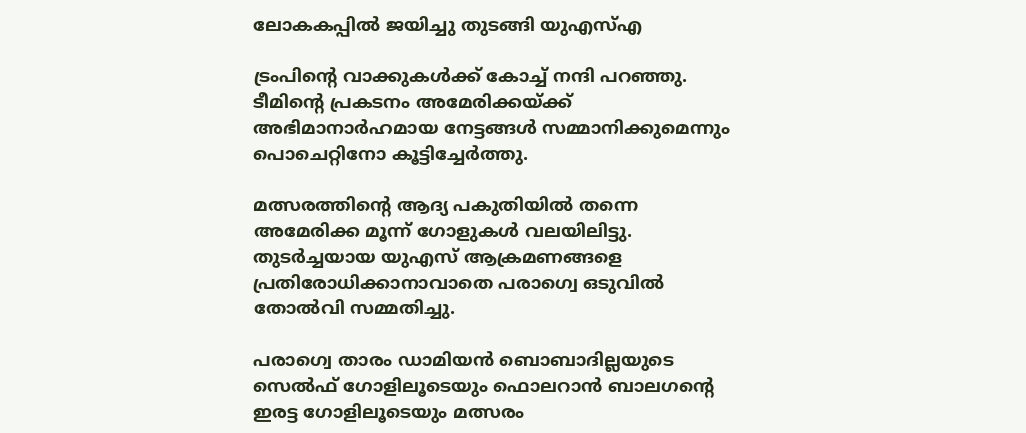ലോകകപ്പില്‍ ജയിച്ചു തുടങ്ങി യുഎസ്എ

ട്രംപിന്റെ വാക്കുകൾക്ക് കോച്ച് നന്ദി പറഞ്ഞു. ടീമിന്റെ പ്രകടനം അമേരിക്കയ്ക്ക് അഭിമാനാർഹമായ നേട്ടങ്ങൾ സമ്മാനിക്കുമെന്നും പൊചെറ്റിനോ കൂട്ടിച്ചേർത്തു.

മത്സരത്തിന്റെ ആദ്യ പകുതിയിൽ തന്നെ അമേരിക്ക മൂന്ന് ഗോളുകള്‍ വലയിലിട്ടു. തുടര്‍ച്ചയായ യുഎസ് ആക്രമണങ്ങളെ പ്രതിരോധിക്കാനാവാതെ പരാഗ്വെ ഒടുവില്‍ തോല്‍വി സമ്മതിച്ചു.

പരാഗ്വെ താരം ഡാമിയന്‍ ബൊബാദില്ലയുടെ സെല്‍ഫ് ഗോളിലൂടെയും ഫൊലറാന്‍ ബാലഗന്റെ ഇരട്ട ഗോളിലൂടെയും മത്സരം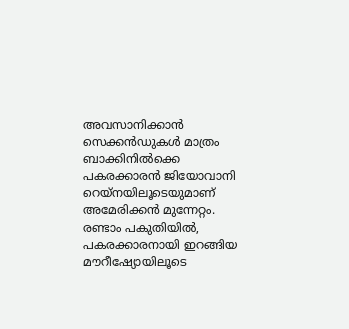അവസാനിക്കാന്‍ സെക്കന്‍ഡുകള്‍ മാത്രം ബാക്കിനില്‍ക്കെ പകരക്കാരന്‍ ജിയോവാനി റെയ്‌നയിലൂടെയുമാണ് അമേരിക്കന്‍ മുന്നേറ്റം. രണ്ടാം പകുതിയില്‍, പകരക്കാരനായി ഇറങ്ങിയ മൗറീഷ്യോയിലൂടെ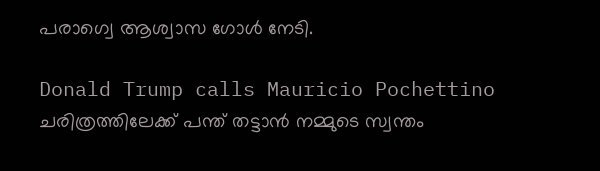പരാഗ്വെ ആശ്വാസ ഗോള്‍ നേടി.

Donald Trump calls Mauricio Pochettino
ചരിത്രത്തിലേക്ക് പന്ത് തട്ടാൻ നമ്മുടെ സ്വന്തം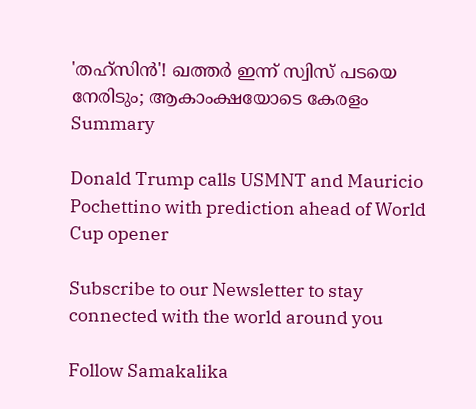'തഹ്സിൻ'! ഖത്തർ ഇന്ന് സ്വിസ് പടയെ നേരിടും; ആകാംക്ഷയോടെ കേരളം
Summary

Donald Trump calls USMNT and Mauricio Pochettino with prediction ahead of World Cup opener

Subscribe to our Newsletter to stay connected with the world around you

Follow Samakalika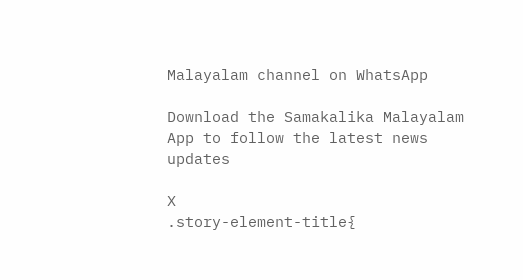Malayalam channel on WhatsApp

Download the Samakalika Malayalam App to follow the latest news updates

X
.story-element-title{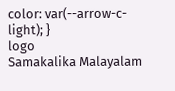color: var(--arrow-c-light); }
logo
Samakalika Malayalam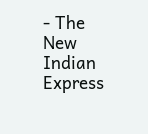- The New Indian Express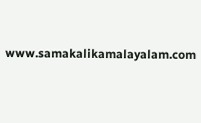www.samakalikamalayalam.com